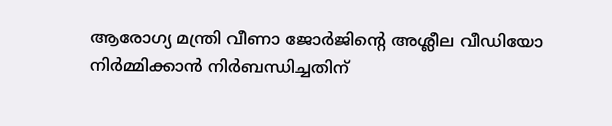ആരോഗ്യ മന്ത്രി വീണാ ജോര്‍ജിന്റെ അശ്ലീല വീഡിയോ നിര്‍മ്മിക്കാന്‍ നിര്‍ബന്ധിച്ചതിന്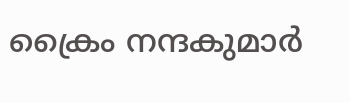ക്രൈം നന്ദകുമാര്‍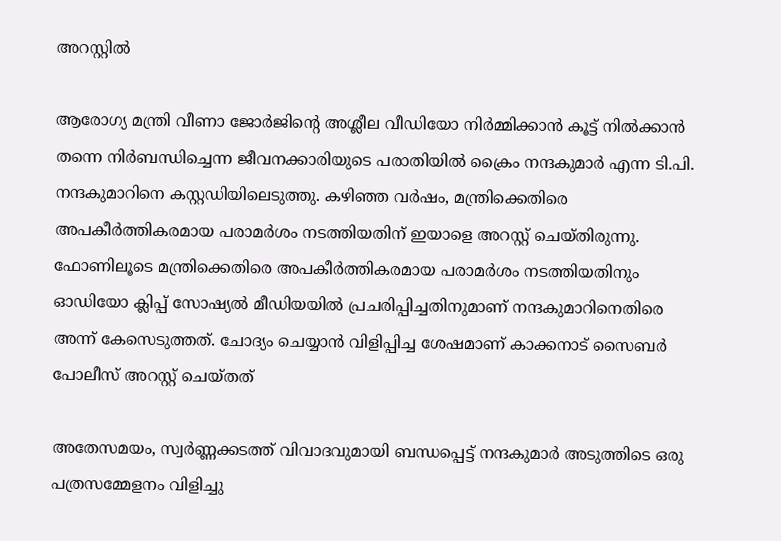അറസ്റ്റില്‍

ആരോഗ്യ മന്ത്രി വീണാ ജോര്‍ജിന്റെ അശ്ലീല വീഡിയോ നിര്‍മ്മിക്കാന്‍ കൂട്ട് നില്‍ക്കാന്‍ തന്നെ നിര്‍ബന്ധിച്ചെന്ന ജീവനക്കാരിയുടെ പരാതിയില്‍ ക്രൈം നന്ദകുമാര്‍ എന്ന ടി.പി. നന്ദകുമാറിനെ കസ്റ്റഡിയിലെടുത്തു. കഴിഞ്ഞ വര്‍ഷം, മന്ത്രിക്കെതിരെ അപകീര്‍ത്തികരമായ പരാമര്‍ശം നടത്തിയതിന് ഇയാളെ അറസ്റ്റ് ചെയ്തിരുന്നു. ഫോണിലൂടെ മന്ത്രിക്കെതിരെ അപകീര്‍ത്തികരമായ പരാമര്‍ശം നടത്തിയതിനും ഓഡിയോ ക്ലിപ്പ് സോഷ്യല്‍ മീഡിയയില്‍ പ്രചരിപ്പിച്ചതിനുമാണ് നന്ദകുമാറിനെതിരെ അന്ന് കേസെടുത്തത്. ചോദ്യം ചെയ്യാന്‍ വിളിപ്പിച്ച ശേഷമാണ് കാക്കനാട് സൈബര്‍ പോലീസ് അറസ്റ്റ് ചെയ്തത്

അതേസമയം, സ്വര്‍ണ്ണക്കടത്ത് വിവാദവുമായി ബന്ധപ്പെട്ട് നന്ദകുമാര്‍ അടുത്തിടെ ഒരു പത്രസമ്മേളനം വിളിച്ചു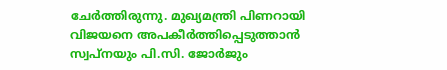ചേര്‍ത്തിരുന്നു. മുഖ്യമന്ത്രി പിണറായി വിജയനെ അപകീര്‍ത്തിപ്പെടുത്താന്‍ സ്വപ്നയും പി.സി. ജോര്‍ജും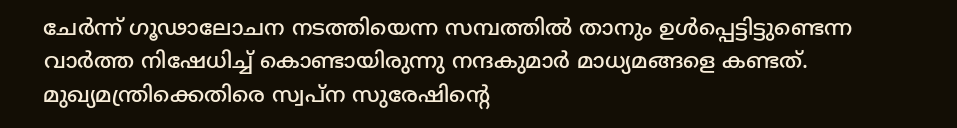ചേര്‍ന്ന് ഗൂഢാലോചന നടത്തിയെന്ന സമ്പത്തില്‍ താനും ഉള്‍പ്പെട്ടിട്ടുണ്ടെന്ന വാര്‍ത്ത നിഷേധിച്ച് കൊണ്ടായിരുന്നു നന്ദകുമാര്‍ മാധ്യമങ്ങളെ കണ്ടത്. മുഖ്യമന്ത്രിക്കെതിരെ സ്വപ്ന സുരേഷിന്റെ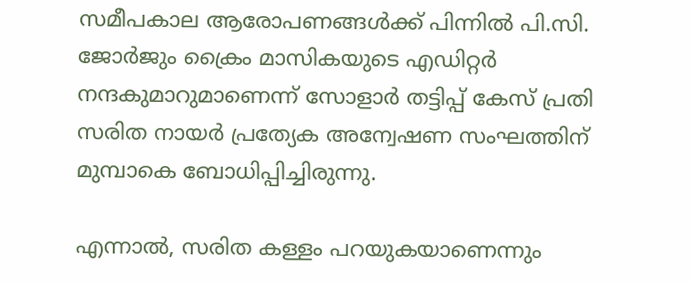സമീപകാല ആരോപണങ്ങള്‍ക്ക് പിന്നില്‍ പി.സി. ജോര്‍ജും ക്രൈം മാസികയുടെ എഡിറ്റര്‍ നന്ദകുമാറുമാണെന്ന് സോളാര്‍ തട്ടിപ്പ് കേസ് പ്രതി സരിത നായര്‍ പ്രത്യേക അന്വേഷണ സംഘത്തിന് മുമ്പാകെ ബോധിപ്പിച്ചിരുന്നു.

എന്നാല്‍, സരിത കള്ളം പറയുകയാണെന്നും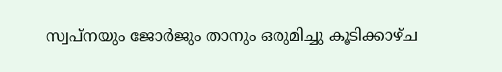സ്വപ്നയും ജോര്‍ജും താനും ഒരുമിച്ചു കൂടിക്കാഴ്ച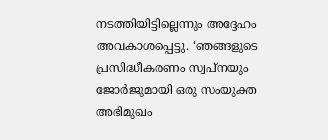നടത്തിയിട്ടില്ലെന്നും അദ്ദേഹം അവകാശപ്പെട്ടു. ‘ഞങ്ങളുടെ പ്രസിദ്ധീകരണം സ്വപ്നയും ജോര്‍ജുമായി ഒരു സംയുക്ത അഭിമുഖം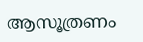ആസൂത്രണം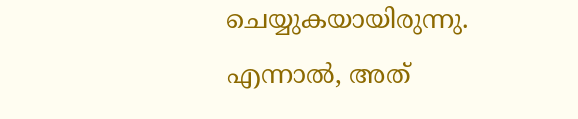ചെയ്യുകയായിരുന്നു. എന്നാല്‍, അത്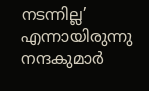നടന്നില്ല’ എന്നായിരുന്നു നന്ദകുമാര്‍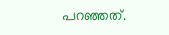പറഞ്ഞത്.